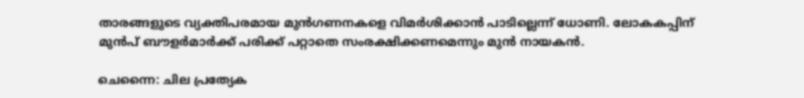താരങ്ങളുടെ വ്യക്തിപരമായ മുന്‍ഗണനകളെ വിമര്‍ശിക്കാന്‍ പാടില്ലെന്ന് ധോണി. ലോകകപ്പിന് മുന്‍പ് ബൗളര്‍മാര്‍ക്ക് പരിക്ക് പറ്റാതെ സംരക്ഷിക്കണമെന്നും മുന്‍ നായകന്‍.

ചെന്നൈ: ചില പ്രത്യേക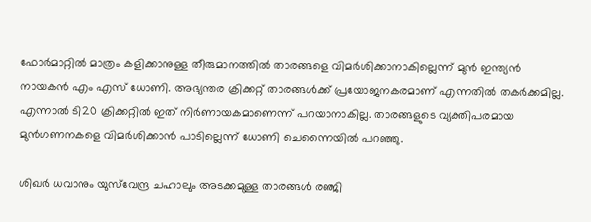ഫോര്‍മാറ്റില്‍ മാത്രം കളിക്കാനുള്ള തീരുമാനത്തില്‍ താരങ്ങളെ വിമര്‍ശിക്കാനാകില്ലെന്ന് മുന്‍ ഇന്ത്യന്‍ നായകന്‍ എം എസ് ധോണി. അഭ്യന്തര ക്രിക്കറ്റ് താരങ്ങള്‍ക്ക് പ്രയോജനകരമാണ് എന്നതില്‍ തകര്‍ക്കമില്ല. എന്നാല്‍ ടി20 ക്രിക്കറ്റില്‍ ഇത് നിര്‍ണായകമാണെന്ന് പറയാനാകില്ല. താരങ്ങളുടെ വ്യക്തിപരമായ മുന്‍ഗണനകളെ വിമര്‍ശിക്കാന്‍ പാടില്ലെന്ന് ധോണി ചെന്നൈയില്‍ പറഞ്ഞു.

ശിഖര്‍ ധവാനും യുസ്‌വേന്ദ്ര ചഹാലും അടക്കമുള്ള താരങ്ങള്‍ രഞ്ജി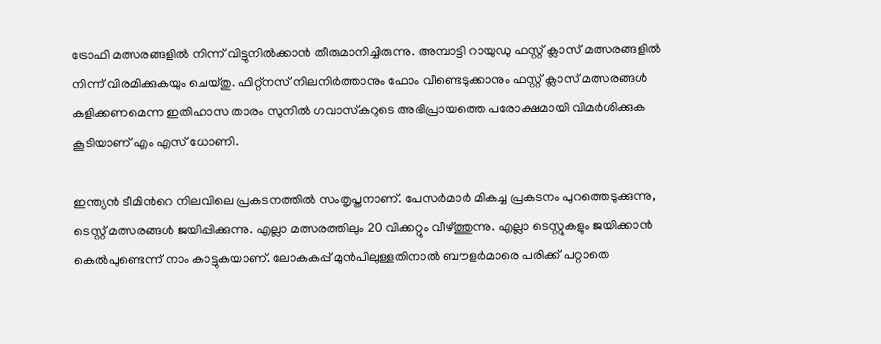ട്രോഫി മത്സരങ്ങളില്‍ നിന്ന് വിട്ടുനില്‍ക്കാന്‍ തീരുമാനിച്ചിരുന്നു. അമ്പാട്ടി റായുഡു ഫസ്റ്റ് ക്ലാസ് മത്സരങ്ങളില്‍ നിന്ന് വിരമിക്കുകയും ചെയ്തു. ഫിറ്റ്‌നസ് നിലനിര്‍ത്താനും ഫോം വീണ്ടെടുക്കാനും ഫസ്റ്റ് ക്ലാസ് മത്സരങ്ങള്‍ കളിക്കണമെന്ന ഇതിഹാസ താരം സുനില്‍ ഗവാസ്‌കറുടെ അഭിപ്രായത്തെ പരോക്ഷമായി വിമര്‍ശിക്കുക കൂടിയാണ് എം എസ് ധോണി.

ഇന്ത്യന്‍ ടീമിന്‍റെ നിലവിലെ പ്രകടനത്തില്‍ സംതൃപ്തനാണ്. പേസര്‍മാര്‍ മികച്ച പ്രകടനം പുറത്തെടുക്കുന്നു, ടെസ്റ്റ് മത്സരങ്ങള്‍ ജയിപ്പിക്കുന്നു. എല്ലാ മത്സരത്തിലും 20 വിക്കറ്റും വീഴ്‌ത്തുന്നു. എല്ലാ ടെസ്റ്റുകളും ജയിക്കാന്‍ കെല്‍പുണ്ടെന്ന് നാം കാട്ടുകയാണ്. ലോകകപ്പ് മുന്‍പിലുള്ളതിനാല്‍ ബൗളര്‍മാരെ പരിക്ക് പറ്റാതെ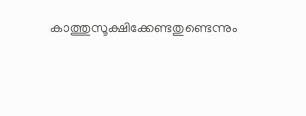കാത്തുസൂക്ഷിക്കേണ്ടതുണ്ടെന്നും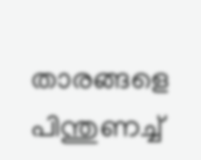താരങ്ങളെ പിന്തുണച്ച്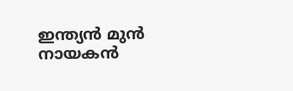ഇന്ത്യന്‍ മുന്‍ നായകന്‍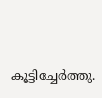കൂട്ടിച്ചേര്‍ത്തു.